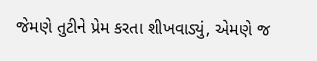જેમણે તુટીને પ્રેમ કરતા શીખવાડ્યું, એમણે જ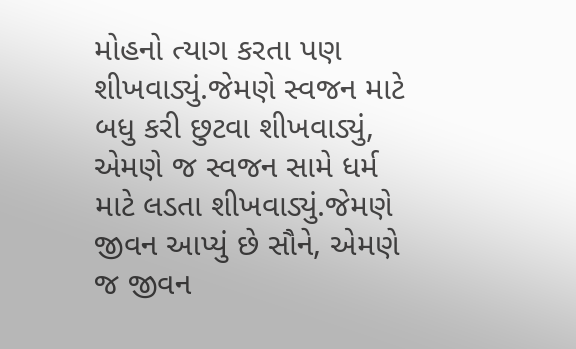મોહનો ત્યાગ કરતા પણ શીખવાડ્યું.જેમણે સ્વજન માટે બધુ કરી છુટવા શીખવાડ્યું, એમણે જ સ્વજન સામે ધર્મ માટે લડતા શીખવાડ્યું.જેમણે જીવન આપ્યું છે સૌને, એમણે જ જીવન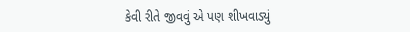કેવી રીતે જીવવું એ પણ શીખવાડ્યું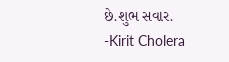છે.શુભ સવાર.
-Kirit Cholera